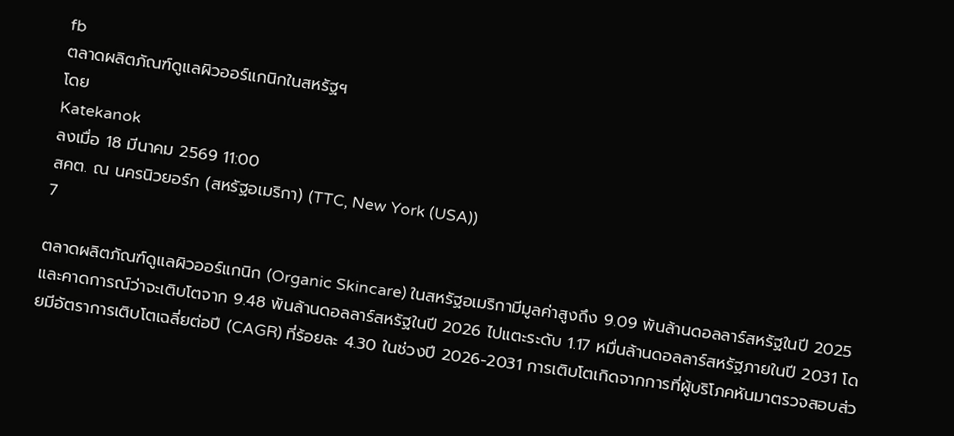fb
ตลาดผลิตภัณฑ์ดูแลผิวออร์แกนิกในสหรัฐฯ
โดย
Katekanok
ลงเมื่อ 18 มีนาคม 2569 11:00
สคต. ณ นครนิวยอร์ก (สหรัฐอเมริกา) (TTC, New York (USA))
7

ตลาดผลิตภัณฑ์ดูแลผิวออร์แกนิก (Organic Skincare) ในสหรัฐอเมริกามีมูลค่าสูงถึง 9.09 พันล้านดอลลาร์สหรัฐในปี 2025 และคาดการณ์ว่าจะเติบโตจาก 9.48 พันล้านดอลลาร์สหรัฐในปี 2026 ไปแตะระดับ 1.17 หมื่นล้านดอลลาร์สหรัฐภายในปี 2031 โดยมีอัตราการเติบโตเฉลี่ยต่อปี (CAGR) ที่ร้อยละ 4.30 ในช่วงปี 2026-2031 การเติบโตเกิดจากการที่ผู้บริโภคหันมาตรวจสอบส่ว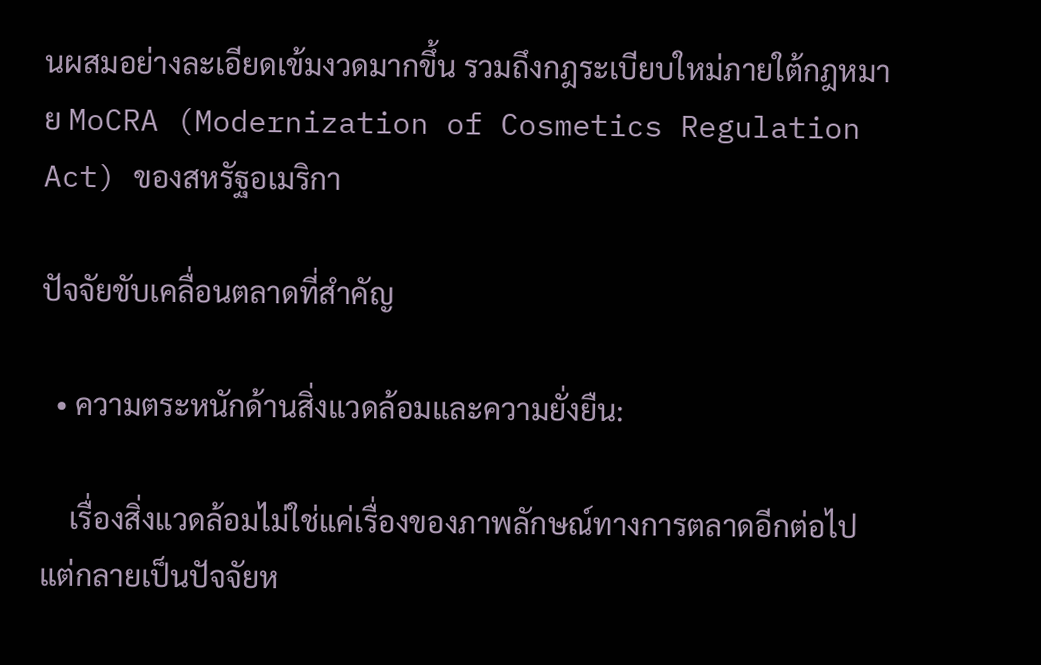นผสมอย่างละเอียดเข้มงวดมากขึ้น รวมถึงกฎระเบียบใหม่ภายใต้กฎหมาย MoCRA (Modernization of Cosmetics Regulation Act) ของสหรัฐอเมริกา

ปัจจัยขับเคลื่อนตลาดที่สำคัญ

  • ความตระหนักด้านสิ่งแวดล้อมและความยั่งยืน:

    เรื่องสิ่งแวดล้อมไม่ใช่แค่เรื่องของภาพลักษณ์ทางการตลาดอีกต่อไป แต่กลายเป็นปัจจัยห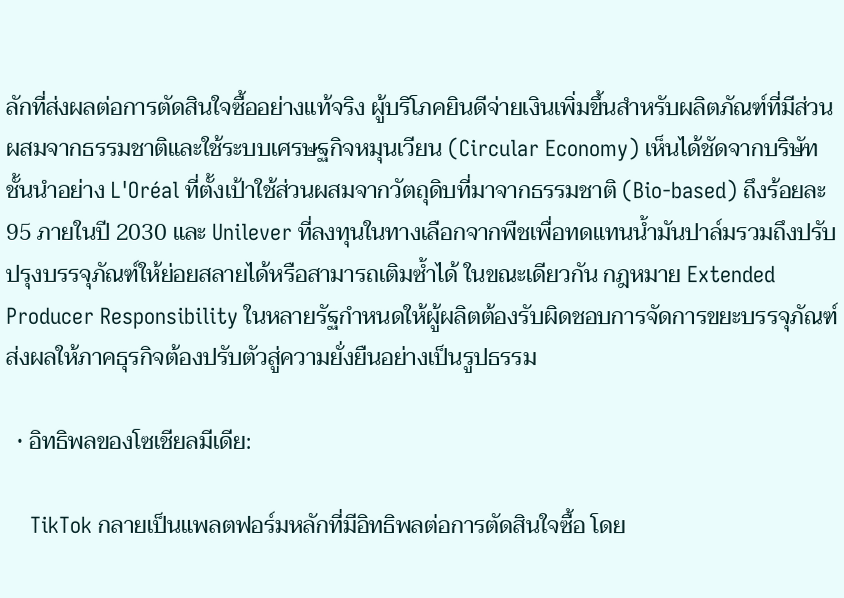ลักที่ส่งผลต่อการตัดสินใจซื้ออย่างแท้จริง ผู้บริโภคยินดีจ่ายเงินเพิ่มขึ้นสำหรับผลิตภัณฑ์ที่มีส่วนผสมจากธรรมชาติและใช้ระบบเศรษฐกิจหมุนเวียน (Circular Economy) เห็นได้ชัดจากบริษัทชั้นนำอย่าง L'Oréal ที่ตั้งเป้าใช้ส่วนผสมจากวัตถุดิบที่มาจากธรรมชาติ (Bio-based) ถึงร้อยละ 95 ภายในปี 2030 และ Unilever ที่ลงทุนในทางเลือกจากพืชเพื่อทดแทนน้ำมันปาล์มรวมถึงปรับปรุงบรรจุภัณฑ์ให้ย่อยสลายได้หรือสามารถเติมซ้ำได้ ในขณะเดียวกัน กฎหมาย Extended Producer Responsibility ในหลายรัฐกำหนดให้ผู้ผลิตต้องรับผิดชอบการจัดการขยะบรรจุภัณฑ์ ส่งผลให้ภาคธุรกิจต้องปรับตัวสู่ความยั่งยืนอย่างเป็นรูปธรรม

  • อิทธิพลของโซเชียลมีเดีย:

    TikTok กลายเป็นแพลตฟอร์มหลักที่มีอิทธิพลต่อการตัดสินใจซื้อ โดย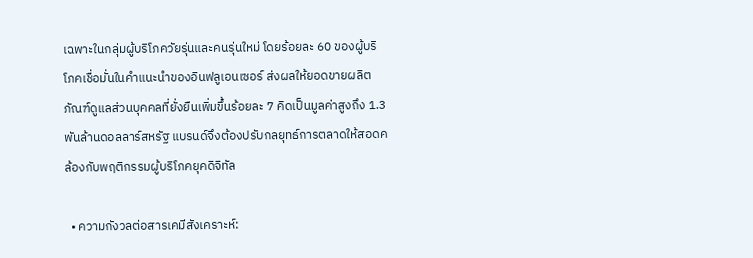เฉพาะในกลุ่มผู้บริโภควัยรุ่นและคนรุ่นใหม่ โดยร้อยละ 60 ของผู้บริโภคเชื่อมั่นในคำแนะนำของอินฟลูเอนเซอร์ ส่งผลให้ยอดขายผลิตภัณฑ์ดูแลส่วนบุคคลที่ยั่งยืนเพิ่มขึ้นร้อยละ 7 คิดเป็นมูลค่าสูงถึง 1.3 พันล้านดอลลาร์สหรัฐ แบรนด์จึงต้องปรับกลยุทธ์การตลาดให้สอดคล้องกับพฤติกรรมผู้บริโภคยุคดิจิทัล

  • ความกังวลต่อสารเคมีสังเคราะห์: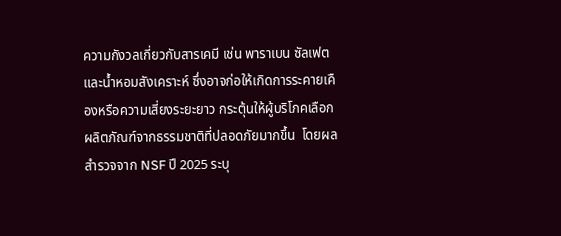ความกังวลเกี่ยวกับสารเคมี เช่น พาราเบน ซัลเฟต และน้ำหอมสังเคราะห์ ซึ่งอาจก่อให้เกิดการระคายเคืองหรือความเสี่ยงระยะยาว กระตุ้นให้ผู้บริโภคเลือกผลิตภัณฑ์จากธรรมชาติที่ปลอดภัยมากขึ้น  โดยผลสำรวจจาก NSF ปี 2025 ระบุ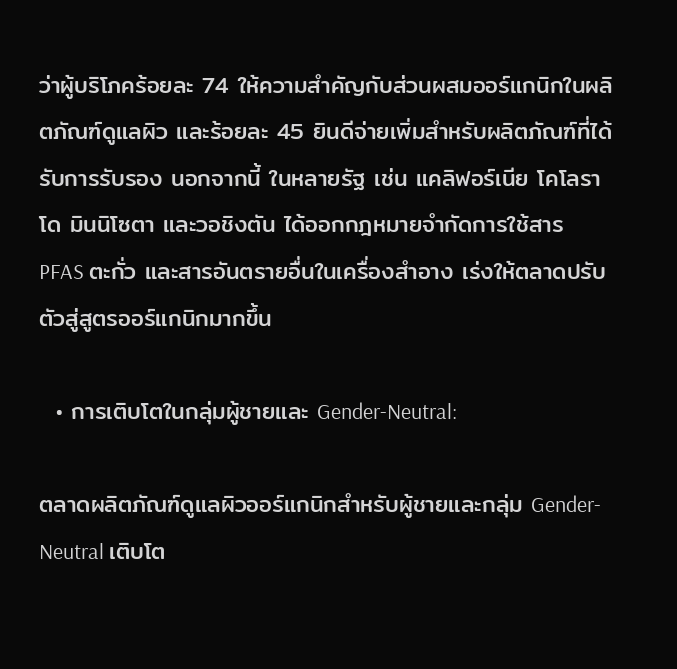ว่าผู้บริโภคร้อยละ 74 ให้ความสำคัญกับส่วนผสมออร์แกนิกในผลิตภัณฑ์ดูแลผิว และร้อยละ 45 ยินดีจ่ายเพิ่มสำหรับผลิตภัณฑ์ที่ได้รับการรับรอง นอกจากนี้ ในหลายรัฐ เช่น แคลิฟอร์เนีย โคโลราโด มินนิโซตา และวอชิงตัน ได้ออกกฎหมายจำกัดการใช้สาร PFAS ตะกั่ว และสารอันตรายอื่นในเครื่องสำอาง เร่งให้ตลาดปรับตัวสู่สูตรออร์แกนิกมากขึ้น

  • การเติบโตในกลุ่มผู้ชายและ Gender-Neutral:

ตลาดผลิตภัณฑ์ดูแลผิวออร์แกนิกสำหรับผู้ชายและกลุ่ม Gender-Neutral เติบโต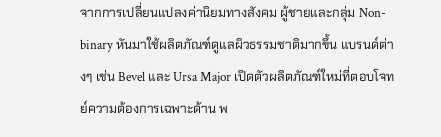จากการเปลี่ยนแปลงค่านิยมทางสังคม ผู้ชายและกลุ่ม Non-binary หันมาใช้ผลิตภัณฑ์ดูแลผิวธรรมชาติมากขึ้น แบรนด์ต่างๆ เช่น Bevel และ Ursa Major เปิดตัวผลิตภัณฑ์ใหม่ที่ตอบโจทย์ความต้องการเฉพาะด้าน พ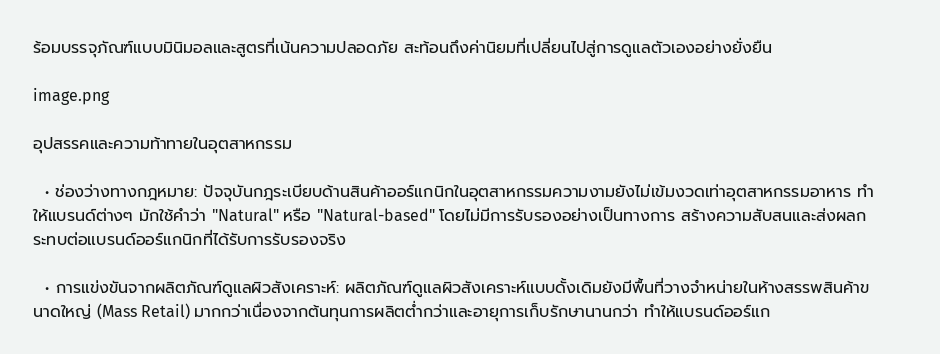ร้อมบรรจุภัณฑ์แบบมินิมอลและสูตรที่เน้นความปลอดภัย สะท้อนถึงค่านิยมที่เปลี่ยนไปสู่การดูแลตัวเองอย่างยั่งยืน

image.png

อุปสรรคและความท้าทายในอุตสาหกรรม

  • ช่องว่างทางกฎหมาย: ปัจจุบันกฎระเบียบด้านสินค้าออร์แกนิกในอุตสาหกรรมความงามยังไม่เข้มงวดเท่าอุตสาหกรรมอาหาร ทำให้แบรนด์ต่างๆ มักใช้คำว่า "Natural" หรือ "Natural-based" โดยไม่มีการรับรองอย่างเป็นทางการ สร้างความสับสนและส่งผลกระทบต่อแบรนด์ออร์แกนิกที่ได้รับการรับรองจริง

  • การแข่งขันจากผลิตภัณฑ์ดูแลผิวสังเคราะห์: ผลิตภัณฑ์ดูแลผิวสังเคราะห์แบบดั้งเดิมยังมีพื้นที่วางจำหน่ายในห้างสรรพสินค้าขนาดใหญ่ (Mass Retail) มากกว่าเนื่องจากต้นทุนการผลิตต่ำกว่าและอายุการเก็บรักษานานกว่า ทำให้แบรนด์ออร์แก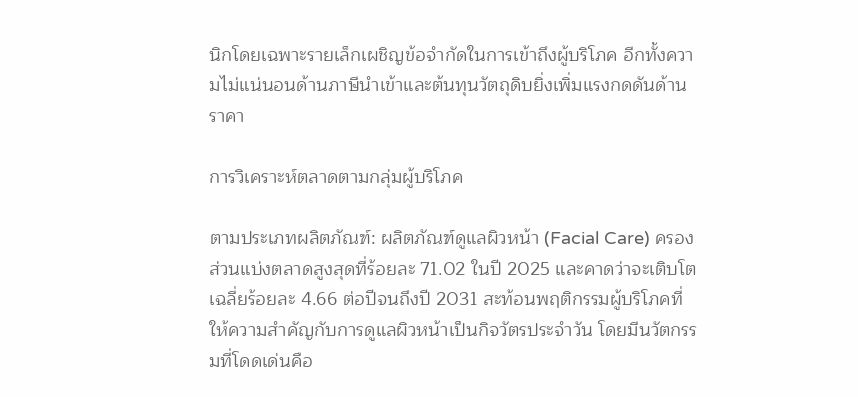นิกโดยเฉพาะรายเล็กเผชิญข้อจำกัดในการเข้าถึงผู้บริโภค อีกทั้งความไม่แน่นอนด้านภาษีนำเข้าและต้นทุนวัตถุดิบยิ่งเพิ่มแรงกดดันด้านราคา

การวิเคราะห์ตลาดตามกลุ่มผู้บริโภค

ตามประเภทผลิตภัณฑ์: ผลิตภัณฑ์ดูแลผิวหน้า (Facial Care) ครองส่วนแบ่งตลาดสูงสุดที่ร้อยละ 71.02 ในปี 2025 และคาดว่าจะเติบโตเฉลี่ยร้อยละ 4.66 ต่อปีจนถึงปี 2031 สะท้อนพฤติกรรมผู้บริโภคที่ให้ความสำคัญกับการดูแลผิวหน้าเป็นกิจวัตรประจำวัน โดยมีนวัตกรรมที่โดดเด่นคือ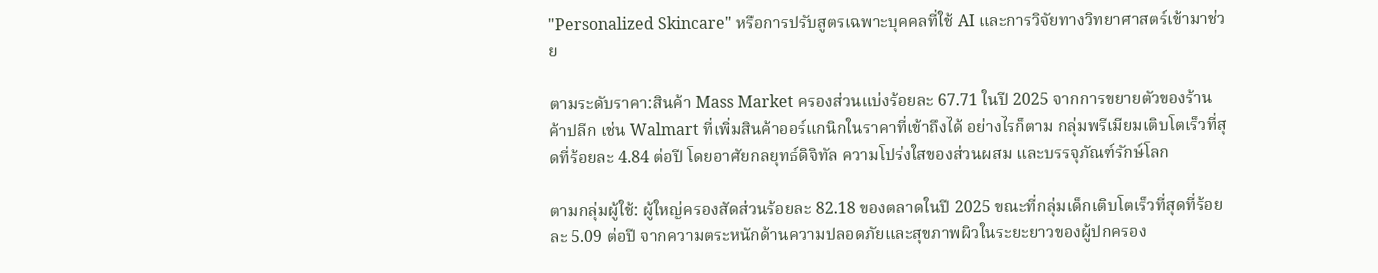"Personalized Skincare" หรือการปรับสูตรเฉพาะบุคคลที่ใช้ AI และการวิจัยทางวิทยาศาสตร์เข้ามาช่วย

ตามระดับราคา:สินค้า Mass Market ครองส่วนแบ่งร้อยละ 67.71 ในปี 2025 จากการขยายตัวของร้านค้าปลีก เช่น Walmart ที่เพิ่มสินค้าออร์แกนิกในราคาที่เข้าถึงได้ อย่างไรก็ตาม กลุ่มพรีเมียมเติบโตเร็วที่สุดที่ร้อยละ 4.84 ต่อปี โดยอาศัยกลยุทธ์ดิจิทัล ความโปร่งใสของส่วนผสม และบรรจุภัณฑ์รักษ์โลก

ตามกลุ่มผู้ใช้: ผู้ใหญ่ครองสัดส่วนร้อยละ 82.18 ของตลาดในปี 2025 ขณะที่กลุ่มเด็กเติบโตเร็วที่สุดที่ร้อยละ 5.09 ต่อปี จากความตระหนักด้านความปลอดภัยและสุขภาพผิวในระยะยาวของผู้ปกครอง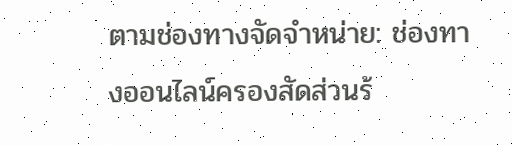ตามช่องทางจัดจำหน่าย: ช่องทางออนไลน์ครองสัดส่วนร้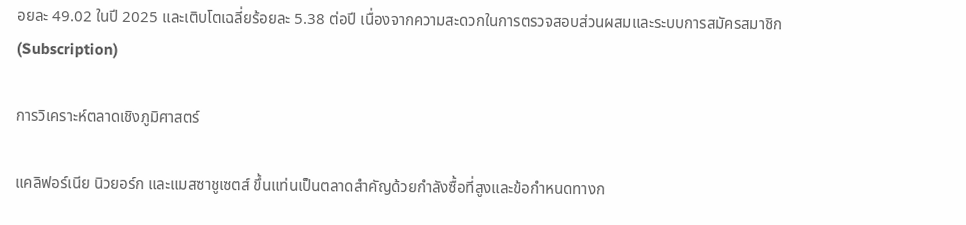อยละ 49.02 ในปี 2025 และเติบโตเฉลี่ยร้อยละ 5.38 ต่อปี เนื่องจากความสะดวกในการตรวจสอบส่วนผสมและระบบการสมัครสมาชิก (Subscription)

การวิเคราะห์ตลาดเชิงภูมิศาสตร์

แคลิฟอร์เนีย นิวยอร์ก และแมสซาชูเซตส์ ขึ้นแท่นเป็นตลาดสำคัญด้วยกำลังซื้อที่สูงและข้อกำหนดทางก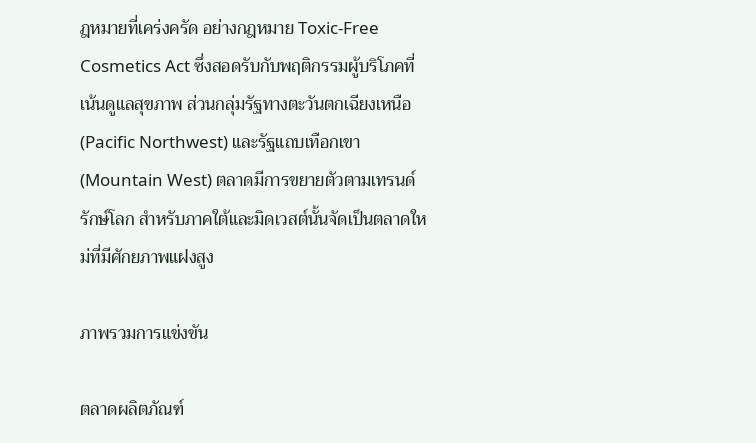ฎหมายที่เคร่งครัด อย่างกฎหมาย Toxic-Free Cosmetics Act ซึ่งสอดรับกับพฤติกรรมผู้บริโภคที่เน้นดูแลสุขภาพ ส่วนกลุ่มรัฐทางตะวันตกเฉียงเหนือ (Pacific Northwest) และรัฐแถบเทือกเขา (Mountain West) ตลาดมีการขยายตัวตามเทรนด์รักษ์โลก สำหรับภาคใต้และมิดเวสต์นั้นจัดเป็นตลาดใหม่ที่มีศักยภาพแฝงสูง

ภาพรวมการแข่งขัน

ตลาดผลิตภัณฑ์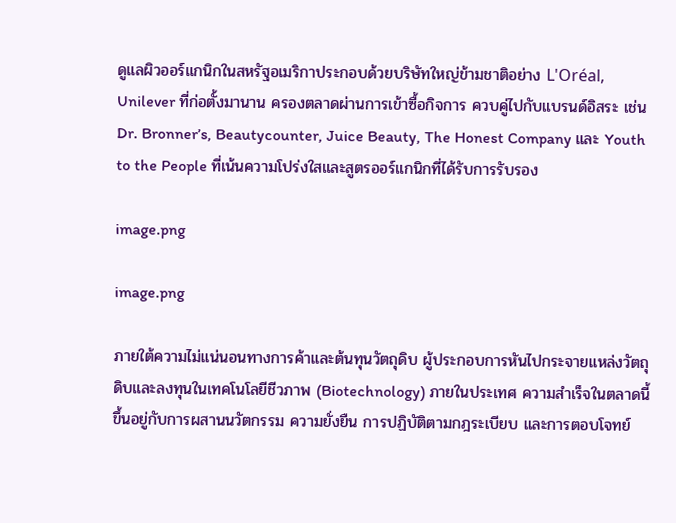ดูแลผิวออร์แกนิกในสหรัฐอเมริกาประกอบด้วยบริษัทใหญ่ข้ามชาติอย่าง L'Oréal, Unilever ที่ก่อตั้งมานาน ครองตลาดผ่านการเข้าซื้อกิจการ ควบคู่ไปกับแบรนด์อิสระ เช่น Dr. Bronner’s, Beautycounter, Juice Beauty, The Honest Company และ Youth to the People ที่เน้นความโปร่งใสและสูตรออร์แกนิกที่ได้รับการรับรอง

image.png

image.png

ภายใต้ความไม่แน่นอนทางการค้าและต้นทุนวัตถุดิบ ผู้ประกอบการหันไปกระจายแหล่งวัตถุดิบและลงทุนในเทคโนโลยีชีวภาพ (Biotechnology) ภายในประเทศ ความสำเร็จในตลาดนี้ขึ้นอยู่กับการผสานนวัตกรรม ความยั่งยืน การปฏิบัติตามกฎระเบียบ และการตอบโจทย์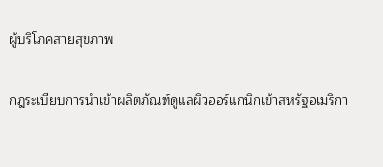ผู้บริโภคสายสุขภาพ

กฎระเบียบการนำเข้าผลิตภัณฑ์ดูแลผิวออร์แกนิกเข้าสหรัฐอเมริกา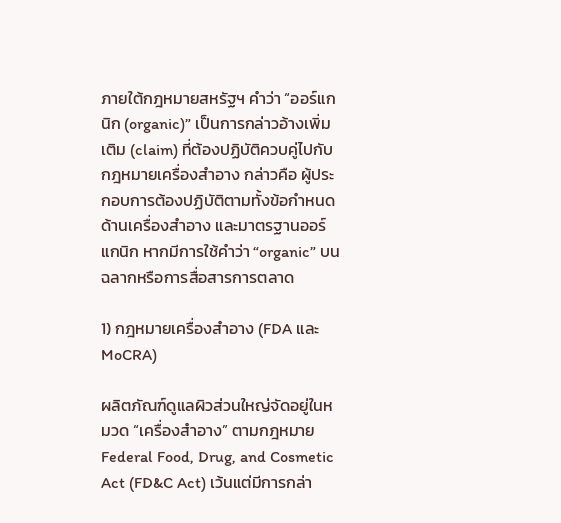ภายใต้กฎหมายสหรัฐฯ คำว่า “ออร์แกนิก (organic)” เป็นการกล่าวอ้างเพิ่มเติม (claim) ที่ต้องปฏิบัติควบคู่ไปกับกฎหมายเครื่องสำอาง กล่าวคือ ผู้ประกอบการต้องปฏิบัติตามทั้งข้อกำหนดด้านเครื่องสำอาง และมาตรฐานออร์แกนิก หากมีการใช้คำว่า “organic” บนฉลากหรือการสื่อสารการตลาด

1) กฎหมายเครื่องสำอาง (FDA และ MoCRA)

ผลิตภัณฑ์ดูแลผิวส่วนใหญ่จัดอยู่ในหมวด “เครื่องสำอาง” ตามกฎหมาย Federal Food, Drug, and Cosmetic Act (FD&C Act) เว้นแต่มีการกล่า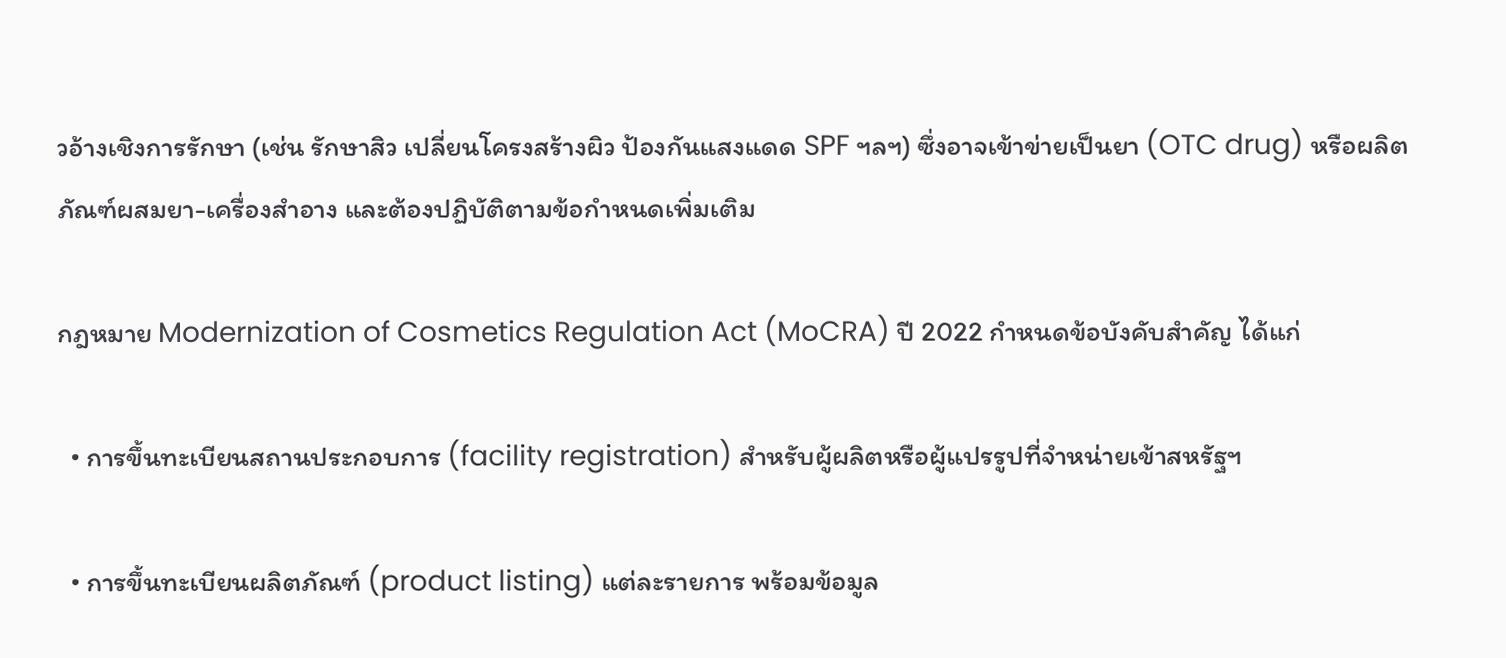วอ้างเชิงการรักษา (เช่น รักษาสิว เปลี่ยนโครงสร้างผิว ป้องกันแสงแดด SPF ฯลฯ) ซึ่งอาจเข้าข่ายเป็นยา (OTC drug) หรือผลิตภัณฑ์ผสมยา-เครื่องสำอาง และต้องปฏิบัติตามข้อกำหนดเพิ่มเติม

กฎหมาย Modernization of Cosmetics Regulation Act (MoCRA) ปี 2022 กำหนดข้อบังคับสำคัญ ได้แก่

  • การขึ้นทะเบียนสถานประกอบการ (facility registration) สำหรับผู้ผลิตหรือผู้แปรรูปที่จำหน่ายเข้าสหรัฐฯ

  • การขึ้นทะเบียนผลิตภัณฑ์ (product listing) แต่ละรายการ พร้อมข้อมูล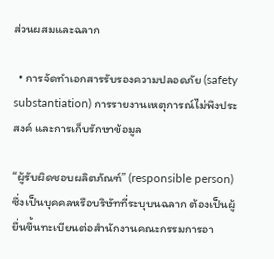ส่วนผสมและฉลาก

  • การจัดทำเอกสารรับรองความปลอดภัย (safety substantiation) การรายงานเหตุการณ์ไม่พึงประสงค์ และการเก็บรักษาข้อมูล

“ผู้รับผิดชอบผลิตภัณฑ์” (responsible person) ซึ่งเป็นบุคคลหรือบริษัทที่ระบุบนฉลาก ต้องเป็นผู้ยื่นขึ้นทะเบียนต่อสำนักงานคณะกรรมการอา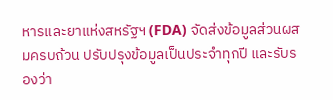หารและยาแห่งสหรัฐฯ (FDA) จัดส่งข้อมูลส่วนผสมครบถ้วน ปรับปรุงข้อมูลเป็นประจำทุกปี และรับรองว่า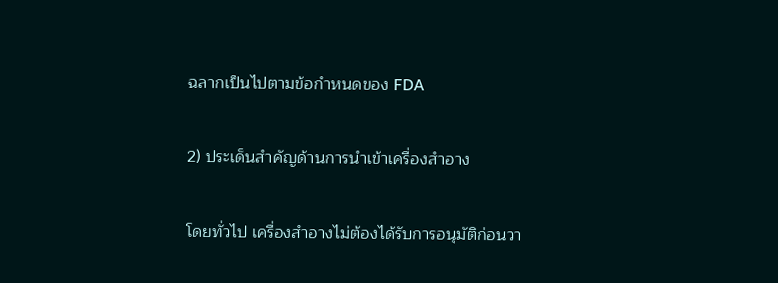ฉลากเป็นไปตามข้อกำหนดของ FDA

2) ประเด็นสำคัญด้านการนำเข้าเครื่องสำอาง

โดยทั่วไป เครื่องสำอางไม่ต้องได้รับการอนุมัติก่อนวา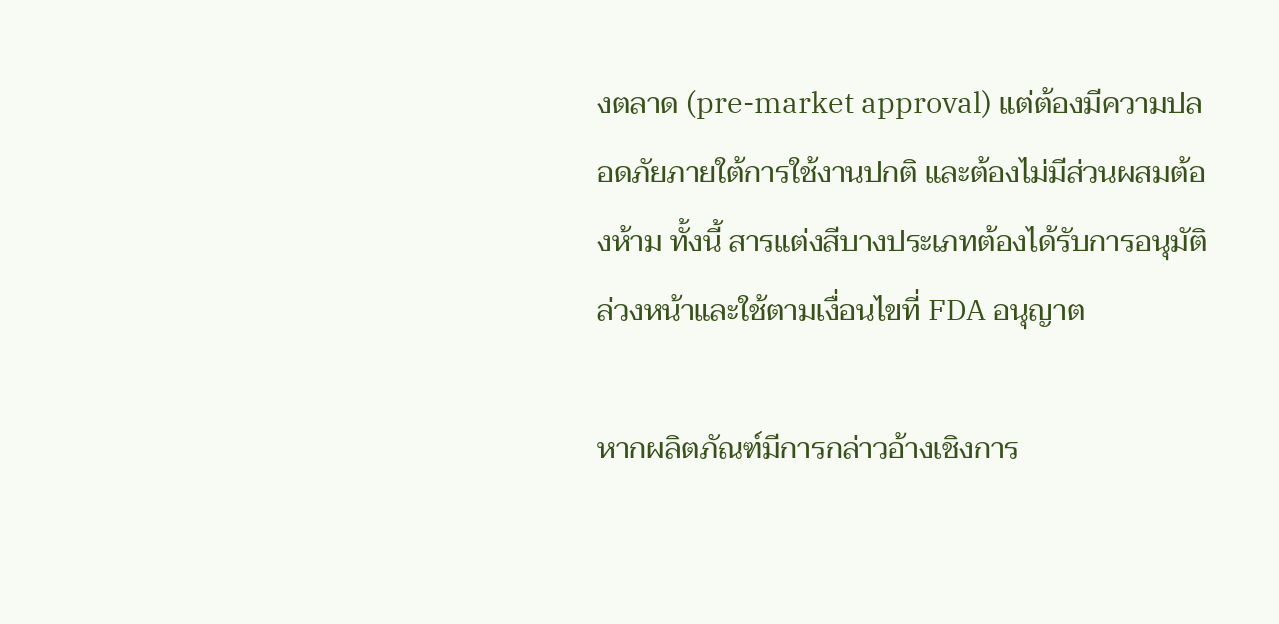งตลาด (pre-market approval) แต่ต้องมีความปลอดภัยภายใต้การใช้งานปกติ และต้องไม่มีส่วนผสมต้องห้าม ทั้งนี้ สารแต่งสีบางประเภทต้องได้รับการอนุมัติล่วงหน้าและใช้ตามเงื่อนไขที่ FDA อนุญาต

หากผลิตภัณฑ์มีการกล่าวอ้างเชิงการ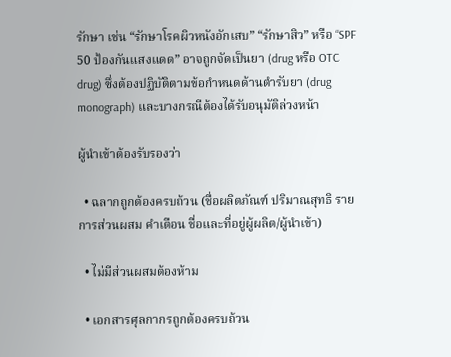รักษา เช่น “รักษาโรคผิวหนังอักเสบ” “รักษาสิว” หรือ “SPF 50 ป้องกันแสงแดด” อาจถูกจัดเป็นยา (drug หรือ OTC drug) ซึ่งต้องปฏิบัติตามข้อกำหนดด้านตำรับยา (drug monograph) และบางกรณีต้องได้รับอนุมัติล่วงหน้า

ผู้นำเข้าต้องรับรองว่า

  • ฉลากถูกต้องครบถ้วน (ชื่อผลิตภัณฑ์ ปริมาณสุทธิ รายการส่วนผสม คำเตือน ชื่อและที่อยู่ผู้ผลิต/ผู้นำเข้า)

  • ไม่มีส่วนผสมต้องห้าม

  • เอกสารศุลกากรถูกต้องครบถ้วน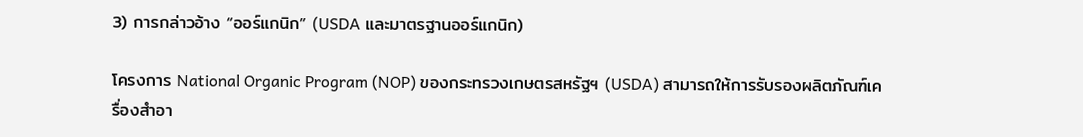3) การกล่าวอ้าง “ออร์แกนิก” (USDA และมาตรฐานออร์แกนิก)

โครงการ National Organic Program (NOP) ของกระทรวงเกษตรสหรัฐฯ (USDA) สามารถให้การรับรองผลิตภัณฑ์เครื่องสำอา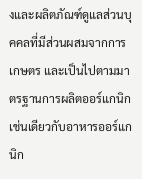งและผลิตภัณฑ์ดูแลส่วนบุคคลที่มีส่วนผสมจากการเกษตร และเป็นไปตามมาตรฐานการผลิตออร์แกนิกเช่นเดียวกับอาหารออร์แกนิก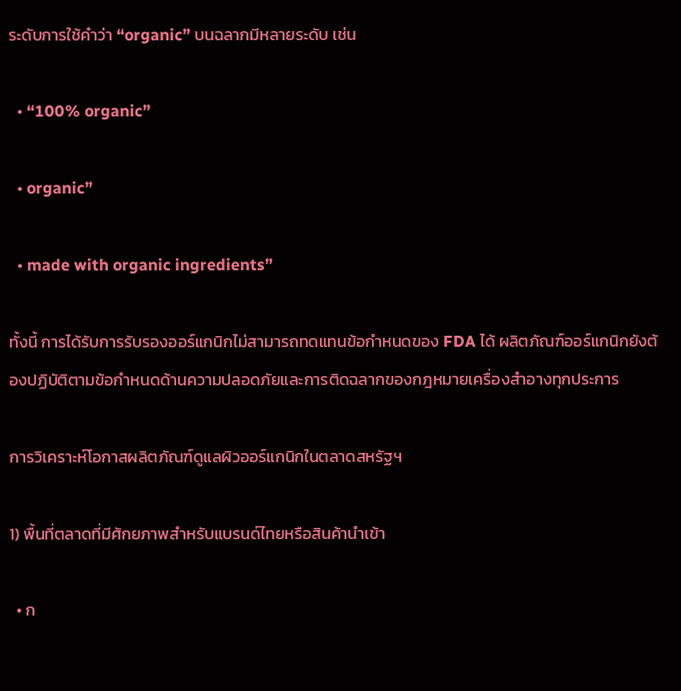ระดับการใช้คำว่า “organic” บนฉลากมีหลายระดับ เช่น

  • “100% organic”

  • organic”

  • made with organic ingredients”

ทั้งนี้ การได้รับการรับรองออร์แกนิกไม่สามารถทดแทนข้อกำหนดของ FDA ได้ ผลิตภัณฑ์ออร์แกนิกยังต้องปฏิบัติตามข้อกำหนดด้านความปลอดภัยและการติดฉลากของกฎหมายเครื่องสำอางทุกประการ

การวิเคราะห์โอกาสผลิตภัณฑ์ดูแลผิวออร์แกนิกในตลาดสหรัฐฯ

1) พื้นที่ตลาดที่มีศักยภาพสำหรับแบรนด์ไทยหรือสินค้านำเข้า

  • ก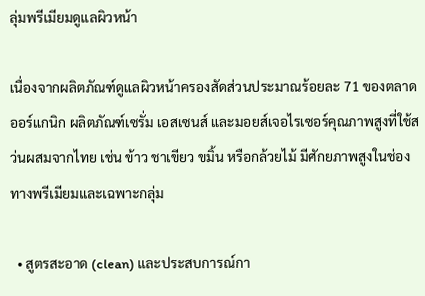ลุ่มพรีเมียมดูแลผิวหน้า

เนื่องจากผลิตภัณฑ์ดูแลผิวหน้าครองสัดส่วนประมาณร้อยละ 71 ของตลาดออร์แกนิก ผลิตภัณฑ์เซรั่ม เอสเซนส์ และมอยส์เจอไรเซอร์คุณภาพสูงที่ใช้สว่นผสมจากไทย เช่น ข้าว ชาเขียว ขมิ้น หรือกล้วยไม้ มีศักยภาพสูงในช่องทางพรีเมียมและเฉพาะกลุ่ม

  • สูตรสะอาด (clean) และประสบการณ์กา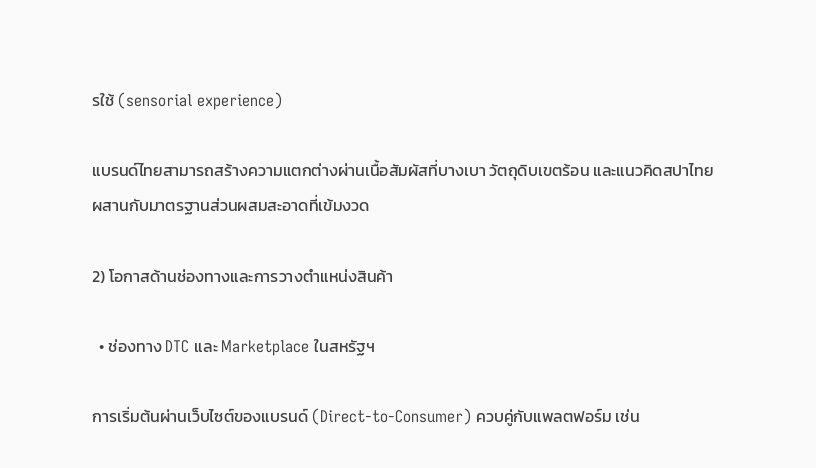รใช้ (sensorial experience)

แบรนด์ไทยสามารถสร้างความแตกต่างผ่านเนื้อสัมผัสที่บางเบา วัตถุดิบเขตร้อน และแนวคิดสปาไทย ผสานกับมาตรฐานส่วนผสมสะอาดที่เข้มงวด

2) โอกาสด้านช่องทางและการวางตำแหน่งสินค้า

  • ช่องทาง DTC และ Marketplace ในสหรัฐฯ

การเริ่มต้นผ่านเว็บไซต์ของแบรนด์ (Direct-to-Consumer) ควบคู่กับแพลตฟอร์ม เช่น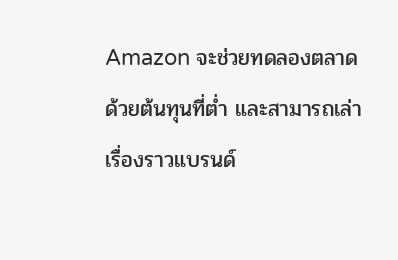Amazon จะช่วยทดลองตลาดด้วยต้นทุนที่ต่ำ และสามารถเล่าเรื่องราวแบรนด์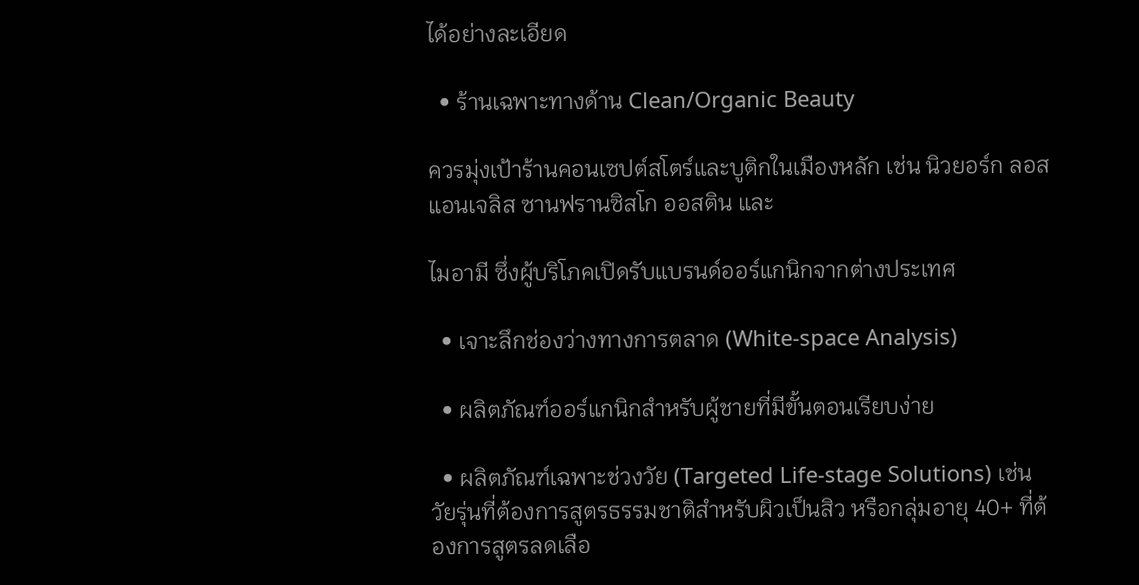ได้อย่างละเอียด

  • ร้านเฉพาะทางด้าน Clean/Organic Beauty

ควรมุ่งเป้าร้านคอนเซปต์สโตร์และบูติกในเมืองหลัก เช่น นิวยอร์ก ลอสแอนเจลิส ซานฟรานซิสโก ออสติน และ

ไมอามี ซึ่งผู้บริโภคเปิดรับแบรนด์ออร์แกนิกจากต่างประเทศ

  • เจาะลึกช่องว่างทางการตลาด (White-space Analysis)

  • ผลิตภัณฑ์ออร์แกนิกสำหรับผู้ชายที่มีขั้นตอนเรียบง่าย

  • ผลิตภัณฑ์เฉพาะช่วงวัย (Targeted Life-stage Solutions) เช่น วัยรุ่นที่ต้องการสูตรธรรมชาติสำหรับผิวเป็นสิว หรือกลุ่มอายุ 40+ ที่ต้องการสูตรลดเลือ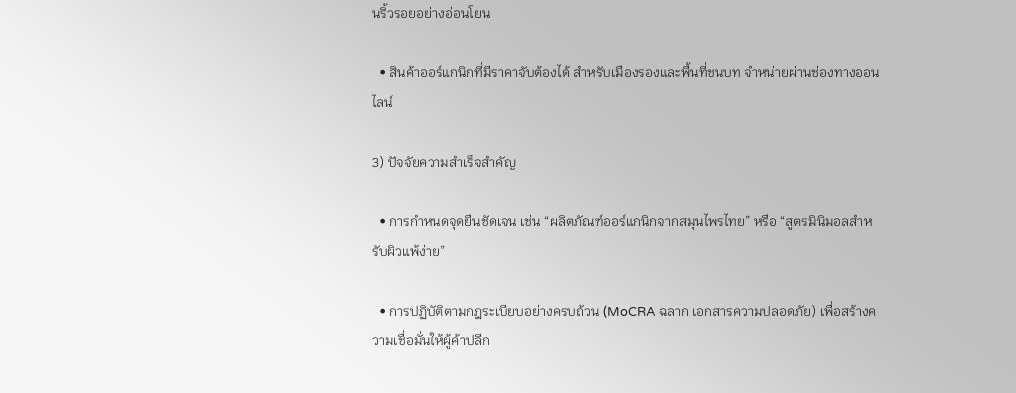นริ้วรอยอย่างอ่อนโยน

  • สินค้าออร์แกนิกที่มีราคาจับต้องได้ สำหรับเมืองรองและพื้นที่ชนบท จำหน่ายผ่านช่องทางออนไลน์

3) ปัจจัยความสำเร็จสำคัญ

  • การกำหนดจุดยืนชัดเจน เช่น “ผลิตภัณฑ์ออร์แกนิกจากสมุนไพรไทย” หรือ “สูตรมินิมอลสำหรับผิวแพ้ง่าย”

  • การปฏิบัติตามกฎระเบียบอย่างครบถ้วน (MoCRA ฉลาก เอกสารความปลอดภัย) เพื่อสร้างความเชื่อมั่นให้ผู้ค้าปลีก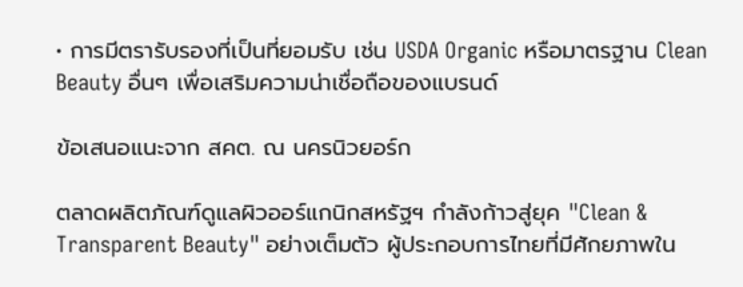• การมีตรารับรองที่เป็นที่ยอมรับ เช่น USDA Organic หรือมาตรฐาน Clean Beauty อื่นๆ เพื่อเสริมความน่าเชื่อถือของแบรนด์

ข้อเสนอแนะจาก สคต. ณ นครนิวยอร์ก

ตลาดผลิตภัณฑ์ดูแลผิวออร์แกนิกสหรัฐฯ กำลังก้าวสู่ยุค "Clean & Transparent Beauty" อย่างเต็มตัว ผู้ประกอบการไทยที่มีศักยภาพใน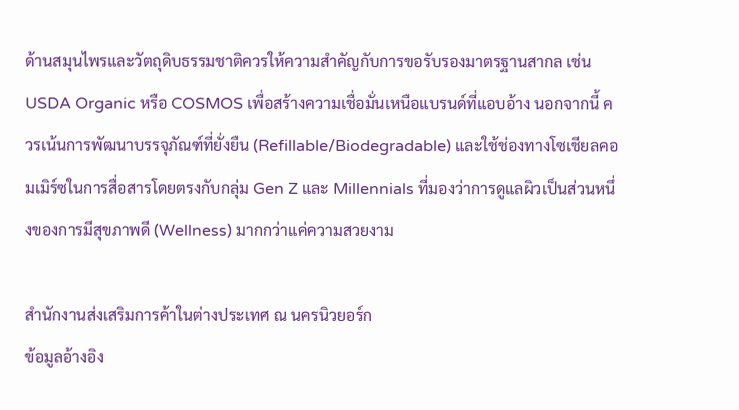ด้านสมุนไพรและวัตถุดิบธรรมชาติควรให้ความสำคัญกับการขอรับรองมาตรฐานสากล เช่น USDA Organic หรือ COSMOS เพื่อสร้างความเชื่อมั่นเหนือแบรนด์ที่แอบอ้าง นอกจากนี้ ควรเน้นการพัฒนาบรรจุภัณฑ์ที่ยั่งยืน (Refillable/Biodegradable) และใช้ช่องทางโซเชียลคอมเมิร์ซในการสื่อสารโดยตรงกับกลุ่ม Gen Z และ Millennials ที่มองว่าการดูแลผิวเป็นส่วนหนึ่งของการมีสุขภาพดี (Wellness) มากกว่าแค่ความสวยงาม

สำนักงานส่งเสริมการค้าในต่างประเทศ ณ นครนิวยอร์ก
ข้อมูลอ้างอิง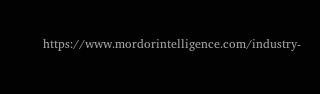https://www.mordorintelligence.com/industry-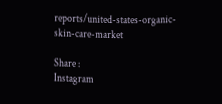reports/united-states-organic-skin-care-market

Share :
Instagram